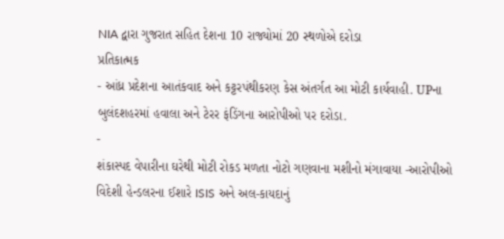NIA દ્વારા ગુજરાત સહિત દેશના 10 રાજ્યોમાં 20 સ્થળોએ દરોડા
પ્રતિકાત્મક
- આંધ્ર પ્રદેશના આતંકવાદ અને કટ્ટરપંથીકરણ કેસ અંતર્ગત આ મોટી કાર્યવાહી. UPના બુલંદશહરમાં હવાલા અને ટેરર ફંડિંગના આરોપીઓ પર દરોડા.
-
શંકાસ્પદ વેપારીના ઘરેથી મોટી રોકડ મળતા નોટો ગણવાના મશીનો મંગાવાયા -આરોપીઓ વિદેશી હેન્ડલરના ઈશારે ISIS અને અલ-કાયદાનું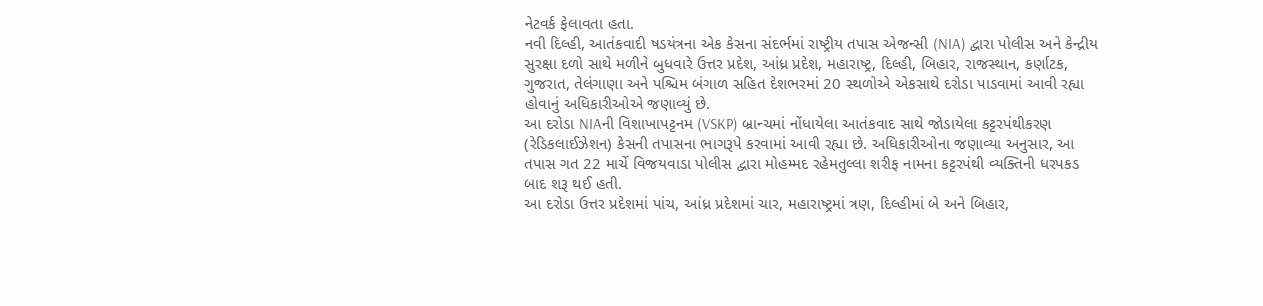નેટવર્ક ફેલાવતા હતા.
નવી દિલ્હી, આતંકવાદી ષડયંત્રના એક કેસના સંદર્ભમાં રાષ્ટ્રીય તપાસ એજન્સી (NIA) દ્વારા પોલીસ અને કેન્દ્રીય સુરક્ષા દળો સાથે મળીને બુધવારે ઉત્તર પ્રદેશ, આંધ્ર પ્રદેશ, મહારાષ્ટ્ર, દિલ્હી, બિહાર, રાજસ્થાન, કર્ણાટક, ગુજરાત, તેલંગાણા અને પશ્ચિમ બંગાળ સહિત દેશભરમાં 20 સ્થળોએ એકસાથે દરોડા પાડવામાં આવી રહ્યા હોવાનું અધિકારીઓએ જણાવ્યું છે.
આ દરોડા NIAની વિશાખાપટ્ટનમ (VSKP) બ્રાન્ચમાં નોંધાયેલા આતંકવાદ સાથે જોડાયેલા કટ્ટરપંથીકરણ (રેડિકલાઈઝેશન) કેસની તપાસના ભાગરૂપે કરવામાં આવી રહ્યા છે. અધિકારીઓના જણાવ્યા અનુસાર, આ તપાસ ગત 22 માર્ચે વિજયવાડા પોલીસ દ્વારા મોહમ્મદ રહેમતુલ્લા શરીફ નામના કટ્ટરપંથી વ્યક્તિની ધરપકડ બાદ શરૂ થઈ હતી.
આ દરોડા ઉત્તર પ્રદેશમાં પાંચ, આંધ્ર પ્રદેશમાં ચાર, મહારાષ્ટ્રમાં ત્રણ, દિલ્હીમાં બે અને બિહાર,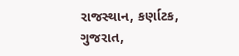રાજસ્થાન, કર્ણાટક, ગુજરાત,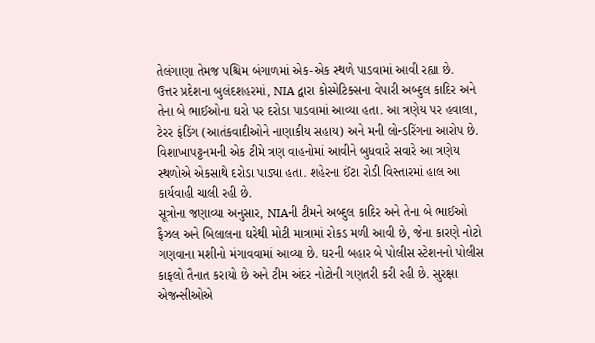તેલંગાણા તેમજ પશ્ચિમ બંગાળમાં એક-એક સ્થળે પાડવામાં આવી રહ્યા છે.
ઉત્તર પ્રદેશના બુલંદશહરમાં, NIA દ્વારા કોસ્મેટિક્સના વેપારી અબ્દુલ કાદિર અને તેના બે ભાઈઓના ઘરો પર દરોડા પાડવામાં આવ્યા હતા. આ ત્રણેય પર હવાલા, ટેરર ફંડિંગ (આતંકવાદીઓને નાણાકીય સહાય) અને મની લોન્ડરિંગના આરોપ છે. વિશાખાપટ્ટનમની એક ટીમે ત્રણ વાહનોમાં આવીને બુધવારે સવારે આ ત્રણેય સ્થળોએ એકસાથે દરોડા પાડ્યા હતા. શહેરના ઈંટા રોડી વિસ્તારમાં હાલ આ કાર્યવાહી ચાલી રહી છે.
સૂત્રોના જણાવ્યા અનુસાર, NIAની ટીમને અબ્દુલ કાદિર અને તેના બે ભાઈઓ ફૈઝલ અને બિલાલના ઘરેથી મોટી માત્રામાં રોકડ મળી આવી છે, જેના કારણે નોટો ગણવાના મશીનો મંગાવવામાં આવ્યા છે. ઘરની બહાર બે પોલીસ સ્ટેશનનો પોલીસ કાફલો તૈનાત કરાયો છે અને ટીમ અંદર નોટોની ગણતરી કરી રહી છે. સુરક્ષા એજન્સીઓએ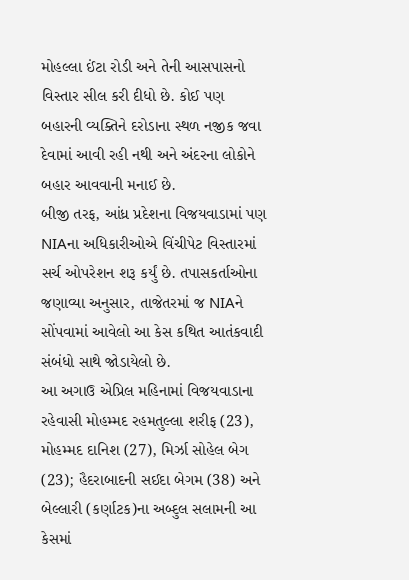મોહલ્લા ઈંટા રોડી અને તેની આસપાસનો વિસ્તાર સીલ કરી દીધો છે. કોઈ પણ બહારની વ્યક્તિને દરોડાના સ્થળ નજીક જવા દેવામાં આવી રહી નથી અને અંદરના લોકોને બહાર આવવાની મનાઈ છે.
બીજી તરફ, આંધ્ર પ્રદેશના વિજયવાડામાં પણ NIAના અધિકારીઓએ વિંચીપેટ વિસ્તારમાં સર્ચ ઓપરેશન શરૂ કર્યું છે. તપાસકર્તાઓના જણાવ્યા અનુસાર, તાજેતરમાં જ NIAને સોંપવામાં આવેલો આ કેસ કથિત આતંકવાદી સંબંધો સાથે જોડાયેલો છે.
આ અગાઉ એપ્રિલ મહિનામાં વિજયવાડાના રહેવાસી મોહમ્મદ રહમતુલ્લા શરીફ (23), મોહમ્મદ દાનિશ (27), મિર્ઝા સોહેલ બેગ (23); હૈદરાબાદની સઈદા બેગમ (38) અને બેલ્લારી (કર્ણાટક)ના અબ્દુલ સલામની આ કેસમાં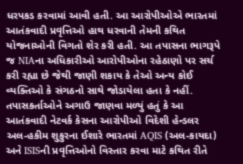ધરપકડ કરવામાં આવી હતી. આ આરોપીઓએ ભારતમાં આતંકવાદી પ્રવૃત્તિઓ હાથ ધરવાની તેમની કથિત યોજનાઓની વિગતો શેર કરી હતી. આ તપાસના ભાગરૂપે જ NIAના અધિકારીઓ આરોપીઓના રહેઠાણો પર સર્ચ કરી રહ્યા છે જેથી જાણી શકાય કે તેઓ અન્ય કોઈ વ્યક્તિઓ કે સંગઠનો સાથે જોડાયેલા હતા કે નહીં.
તપાસકર્તાઓને અગાઉ જાણવા મળ્યું હતું કે આ આતંકવાદી નેટવર્ક કેસના આરોપીઓ વિદેશી હેન્ડલર અલ-હકીમ શુકુરના ઈશારે ભારતમાં AQIS (અલ-કાયદા) અને ISISની પ્રવૃત્તિઓનો વિસ્તાર કરવા માટે કથિત રીતે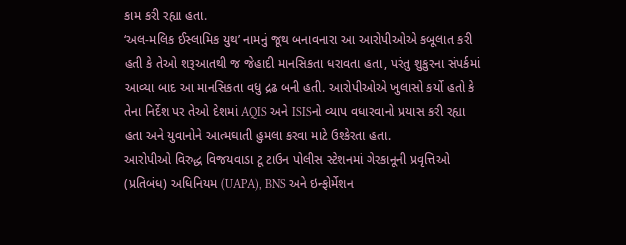કામ કરી રહ્યા હતા.
‘અલ-મલિક ઈસ્લામિક યુથ’ નામનું જૂથ બનાવનારા આ આરોપીઓએ કબૂલાત કરી હતી કે તેઓ શરૂઆતથી જ જેહાદી માનસિકતા ધરાવતા હતા, પરંતુ શુકુરના સંપર્કમાં આવ્યા બાદ આ માનસિકતા વધુ દ્રઢ બની હતી. આરોપીઓએ ખુલાસો કર્યો હતો કે તેના નિર્દેશ પર તેઓ દેશમાં AQIS અને ISISનો વ્યાપ વધારવાનો પ્રયાસ કરી રહ્યા હતા અને યુવાનોને આત્મઘાતી હુમલા કરવા માટે ઉશ્કેરતા હતા.
આરોપીઓ વિરુદ્ધ વિજયવાડા ટૂ ટાઉન પોલીસ સ્ટેશનમાં ગેરકાનૂની પ્રવૃત્તિઓ (પ્રતિબંધ) અધિનિયમ (UAPA), BNS અને ઇન્ફોર્મેશન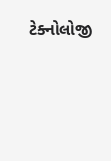ટેક્નોલોજી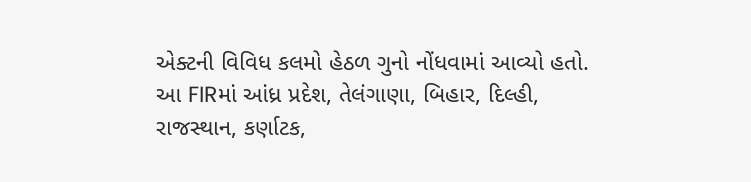એક્ટની વિવિધ કલમો હેઠળ ગુનો નોંધવામાં આવ્યો હતો. આ FIRમાં આંધ્ર પ્રદેશ, તેલંગાણા, બિહાર, દિલ્હી, રાજસ્થાન, કર્ણાટક,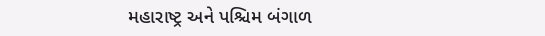મહારાષ્ટ્ર અને પશ્ચિમ બંગાળ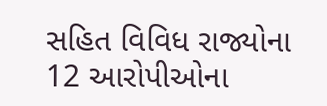સહિત વિવિધ રાજ્યોના 12 આરોપીઓના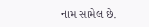નામ સામેલ છે.